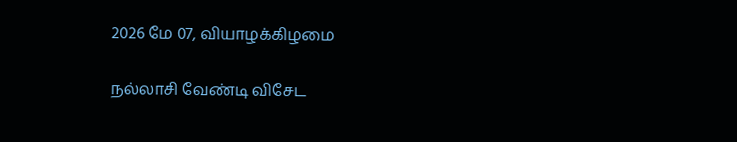2026 மே 07, வியாழக்கிழமை

நல்லாசி வேண்டி விசேட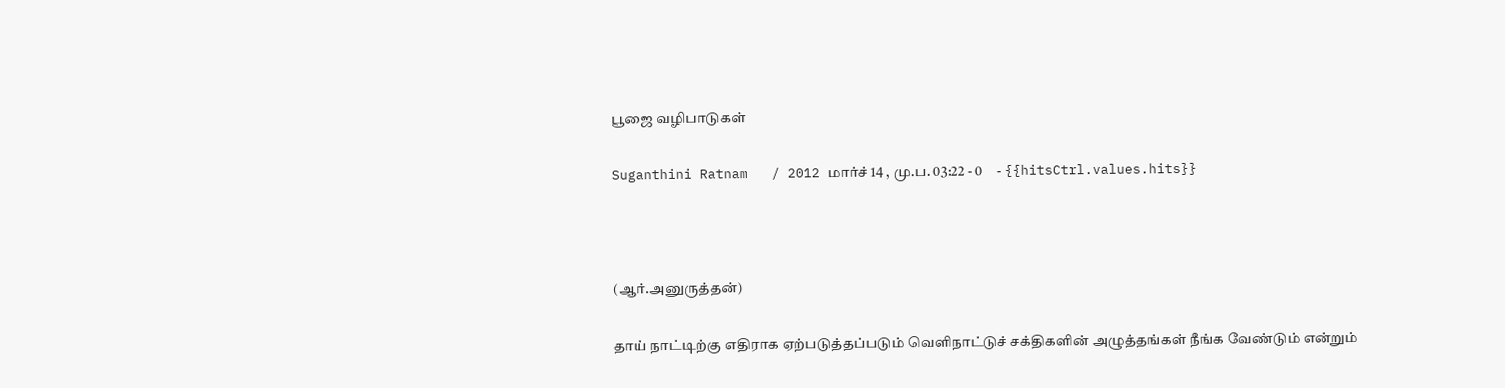பூஜை வழிபாடுகள்

Suganthini Ratnam   / 2012 மார்ச் 14 , மு.ப. 03:22 - 0     - {{hitsCtrl.values.hits}}



(ஆர்.அனுருத்தன்)

தாய் நாட்டிற்கு எதிராக ஏற்படுத்தப்படும் வெளிநாட்டுச் சக்திகளின் அழுத்தங்கள் நீங்க வேண்டும் என்றும்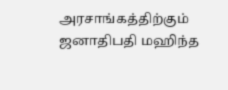அரசாங்கத்திற்கும் ஜனாதிபதி மஹிந்த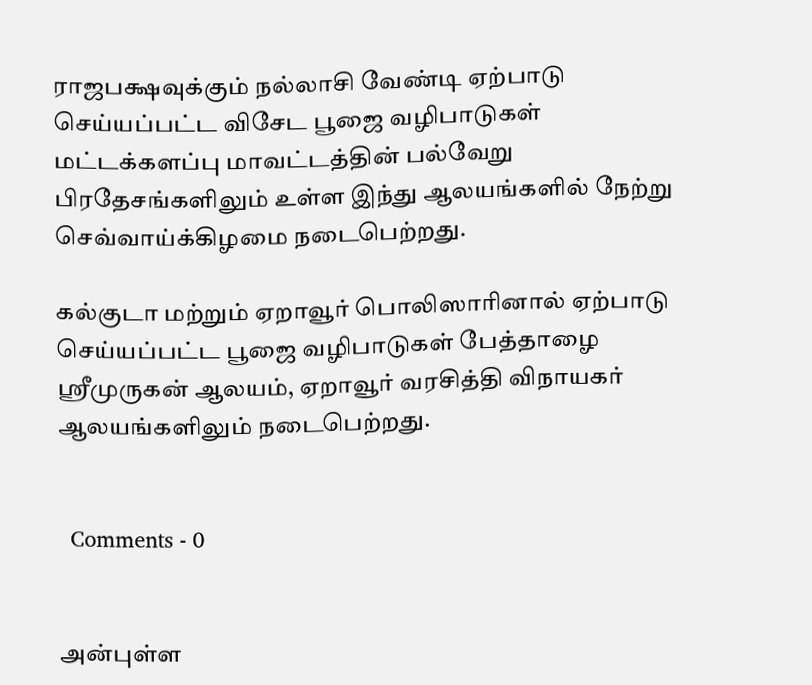ராஜபக்ஷவுக்கும் நல்லாசி வேண்டி ஏற்பாடு செய்யப்பட்ட விசேட பூஜை வழிபாடுகள் மட்டக்களப்பு மாவட்டத்தின் பல்வேறு பிரதேசங்களிலும் உள்ள இந்து ஆலயங்களில் நேற்று செவ்வாய்க்கிழமை நடைபெற்றது.

கல்குடா மற்றும் ஏறாவூர் பொலிஸாரினால் ஏற்பாடு செய்யப்பட்ட பூஜை வழிபாடுகள் பேத்தாழை ஸ்ரீமுருகன் ஆலயம், ஏறாவூர் வரசித்தி விநாயகர் ஆலயங்களிலும் நடைபெற்றது.


  Comments - 0


அன்புள்ள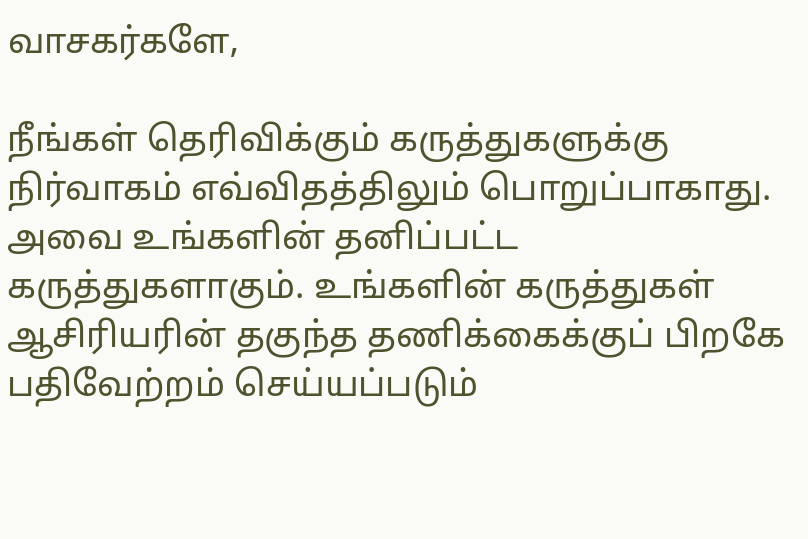வாசகர்களே,

நீங்கள் தெரிவிக்கும் கருத்துகளுக்கு நிர்வாகம் எவ்விதத்திலும் பொறுப்பாகாது. அவை உங்களின் தனிப்பட்ட கருத்துகளாகும். உங்களின் கருத்துகள் ஆசிரியரின் தகுந்த தணிக்கைக்குப் பிறகே பதிவேற்றம் செய்யப்படும்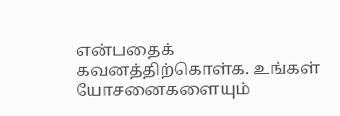என்பதைக் கவனத்திற்கொள்க. உங்கள் யோசனைகளையும்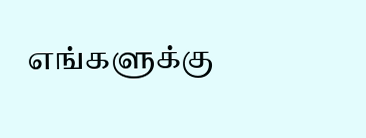எங்களுக்கு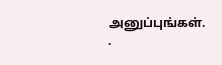அனுப்புங்கள். .